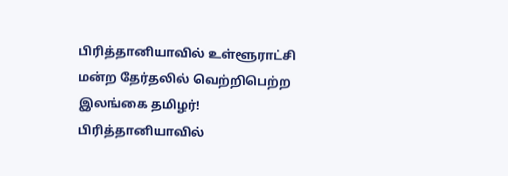பிரித்தானியாவில் உள்ளூராட்சி மன்ற தேர்தலில் வெற்றிபெற்ற இலங்கை தமிழர்!
பிரித்தானியாவில்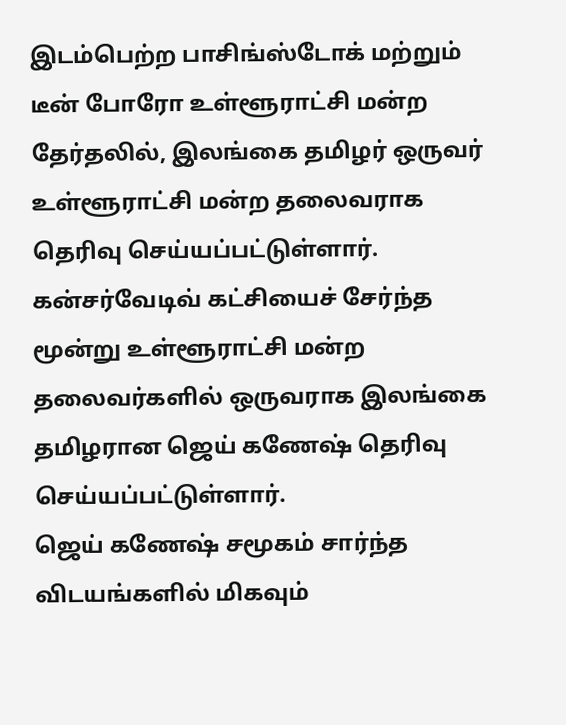இடம்பெற்ற பாசிங்ஸ்டோக் மற்றும் டீன் போரோ உள்ளூராட்சி மன்ற தேர்தலில், இலங்கை தமிழர் ஒருவர் உள்ளூராட்சி மன்ற தலைவராக தெரிவு செய்யப்பட்டுள்ளார்.
கன்சர்வேடிவ் கட்சியைச் சேர்ந்த மூன்று உள்ளூராட்சி மன்ற தலைவர்களில் ஒருவராக இலங்கை தமிழரான ஜெய் கணேஷ் தெரிவு செய்யப்பட்டுள்ளார்.
ஜெய் கணேஷ் சமூகம் சார்ந்த விடயங்களில் மிகவும்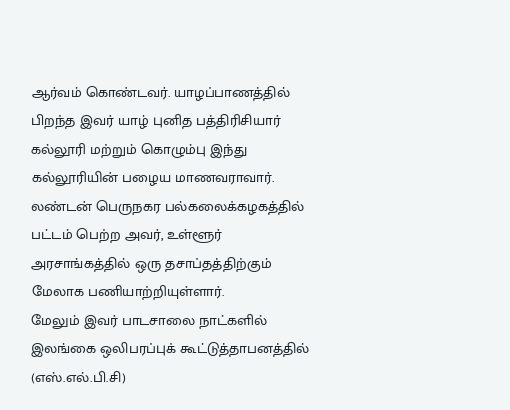ஆர்வம் கொண்டவர். யாழப்பாணத்தில் பிறந்த இவர் யாழ் புனித பத்திரிசியார் கல்லூரி மற்றும் கொழும்பு இந்து கல்லூரியின் பழைய மாணவராவார்.
லண்டன் பெருநகர பல்கலைக்கழகத்தில் பட்டம் பெற்ற அவர், உள்ளூர் அரசாங்கத்தில் ஒரு தசாப்தத்திற்கும் மேலாக பணியாற்றியுள்ளார்.
மேலும் இவர் பாடசாலை நாட்களில் இலங்கை ஒலிபரப்புக் கூட்டுத்தாபனத்தில் (எஸ்.எல்.பி.சி)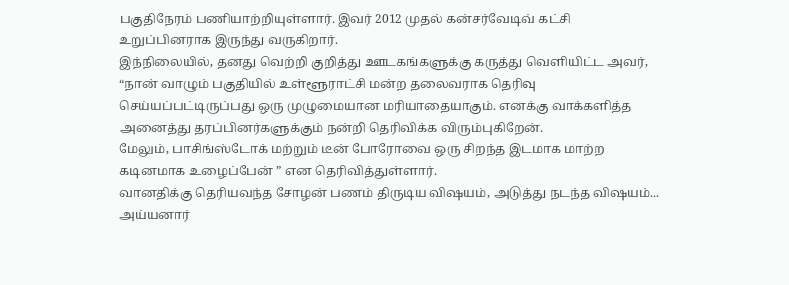பகுதிநேரம் பணியாற்றியுள்ளார். இவர் 2012 முதல் கன்சர்வேடிவ் கட்சி உறுப்பினராக இருந்து வருகிறார்.
இந்நிலையில், தனது வெற்றி குறித்து ஊடகங்களுக்கு கருத்து வெளியிட்ட அவர்,
“நான் வாழும் பகுதியில் உள்ளூராட்சி மன்ற தலைவராக தெரிவு செய்யப்பட்டிருப்பது ஒரு முழுமையான மரியாதையாகும். எனக்கு வாக்களித்த அனைத்து தரப்பினர்களுக்கும் நன்றி தெரிவிக்க விரும்புகிறேன்.
மேலும், பாசிங்ஸ்டோக் மற்றும் டீன் போரோவை ஒரு சிறந்த இடமாக மாற்ற கடினமாக உழைப்பேன் ” என தெரிவித்துள்ளார்.
வானதிக்கு தெரியவந்த சோழன் பணம் திருடிய விஷயம், அடுத்து நடந்த விஷயம்... அய்யனார்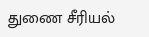துணை சீரியல்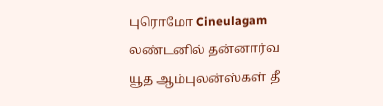புரொமோ Cineulagam
லண்டனில் தன்னார்வ யூத ஆம்புலன்ஸ்கள் தீ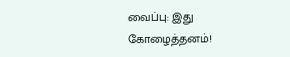வைப்பு: இது கோழைத்தனம்!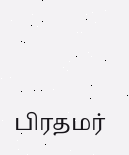பிரதமர்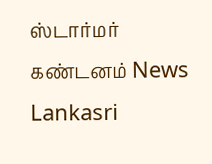ஸ்டார்மர் கண்டனம் News Lankasri